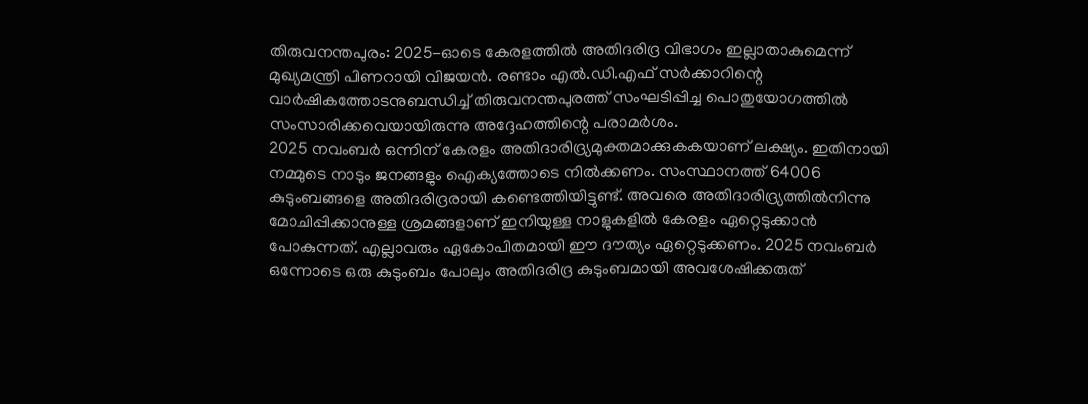തിരുവനന്തപുരം: 2025-ഓടെ കേരളത്തിൽ അതിദരിദ്ര വിഭാഗം ഇല്ലാതാകുമെന്ന് മുഖ്യമന്ത്രി പിണറായി വിജയൻ. രണ്ടാം എൽ.ഡി.എഫ് സർക്കാറിന്റെ വാർഷികത്തോടനുബന്ധിച്ച് തിരുവനന്തപുരത്ത് സംഘടിപ്പിച്ച പൊതുയോഗത്തിൽ സംസാരിക്കവെയായിരുന്നു അദ്ദേഹത്തിന്റെ പരാമർശം.
2025 നവംബർ ഒന്നിന് കേരളം അതിദാരിദ്ര്യമുക്തമാക്കുകകയാണ് ലക്ഷ്യം. ഇതിനായി നമ്മുടെ നാടും ജനങ്ങളും ഐക്യത്തോടെ നിൽക്കണം. സംസ്ഥാനത്ത് 64006 കുടുംബങ്ങളെ അതിദരിദ്രരായി കണ്ടെത്തിയിട്ടുണ്ട്. അവരെ അതിദാരിദ്ര്യത്തിൽനിന്നു മോചിപ്പിക്കാനുള്ള ശ്രമങ്ങളാണ് ഇനിയുള്ള നാളുകളിൽ കേരളം ഏറ്റെടുക്കാൻ പോകുന്നത്. എല്ലാവരും ഏകോപിതമായി ഈ ദൗത്യം ഏറ്റെടുക്കണം. 2025 നവംബർ ഒന്നോടെ ഒരു കുടുംബം പോലും അതിദരിദ്ര കുടുംബമായി അവശേഷിക്കരുത്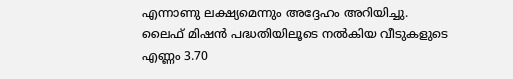എന്നാണു ലക്ഷ്യമെന്നും അദ്ദേഹം അറിയിച്ചു.
ലൈഫ് മിഷൻ പദ്ധതിയിലൂടെ നൽകിയ വീടുകളുടെ എണ്ണം 3.70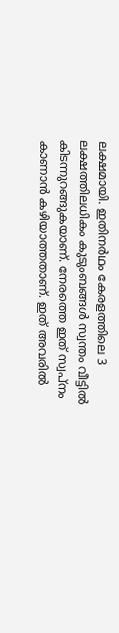ലക്ഷമായി. ഇതിനർഥം കേരളത്തിലെ 3 ലക്ഷത്തിലധികം കുടുംബങ്ങൾ സ്വന്തം വീട്ടിൽ കിടന്നുറങ്ങുകയാണ്. നേരത്തെ ഇത് സ്വപ്നം കാണാൻ കഴിയാത്തതാണ്. ഇത് അവരിൽ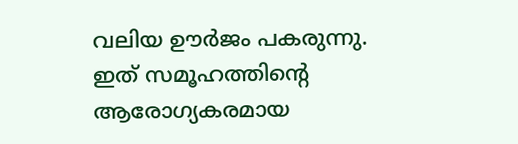വലിയ ഊർജം പകരുന്നു. ഇത് സമൂഹത്തിന്റെ ആരോഗ്യകരമായ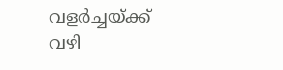വളർച്ചയ്ക്ക് വഴി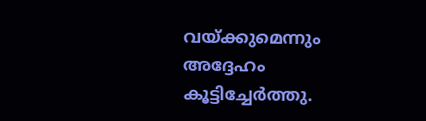വയ്ക്കുമെന്നും അദ്ദേഹം കൂട്ടിച്ചേർത്തു.